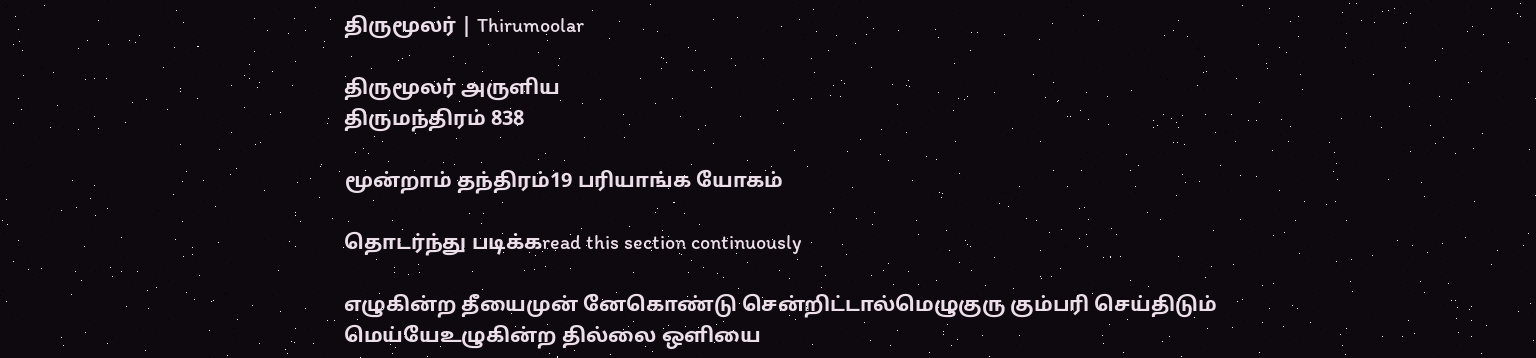திருமூலர் | Thirumoolar

திருமூலர் அருளிய
திருமந்திரம் 838

மூன்றாம் தந்திரம்19 பரியாங்க யோகம்

தொடர்ந்து படிக்கread this section continuously

எழுகின்ற தீயைமுன் னேகொண்டு சென்றிட்டால்மெழுகுரு கும்பரி செய்திடும் மெய்யேஉழுகின்ற தில்லை ஒளியை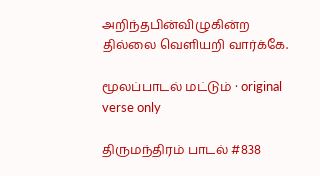அறிந்தபின்விழுகின்ற தில்லை வெளியறி வார்க்கே.

மூலப்பாடல் மட்டும் · original verse only

திருமந்திரம் பாடல் #838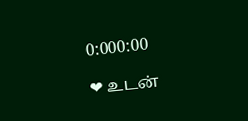0:000:00

❤ உடன்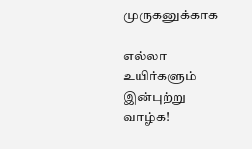முருகனுக்காக

எல்லா உயிர்களும் இன்புற்று வாழ்க!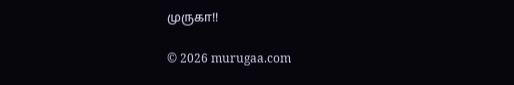முருகா!!

© 2026 murugaa.com